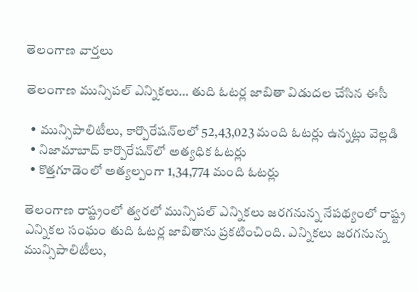తెలంగాణ వార్తలు

తెలంగాణ మున్సిపల్ ఎన్నికలు… తుది ఓటర్ల జాబితా విడుదల చేసిన ఈసీ

  • మున్సిపాలిటీలు, కార్పొరేషన్‌లలో 52,43,023 మంది ఓటర్లు ఉన్నట్లు వెల్లడి
  • నిజామాబాద్ కార్పొరేషన్‌లో అత్యధిక ఓటర్లు
  • కొత్తగూడెంలో అత్యల్పంగా 1,34,774 మంది ఓటర్లు

తెలంగాణ రాష్ట్రంలో త్వరలో మున్సిపల్ ఎన్నికలు జరగనున్న నేపథ్యంలో రాష్ట్ర ఎన్నికల సంఘం తుది ఓటర్ల జాబితాను ప్రకటించింది. ఎన్నికలు జరగనున్న మున్సిపాలిటీలు,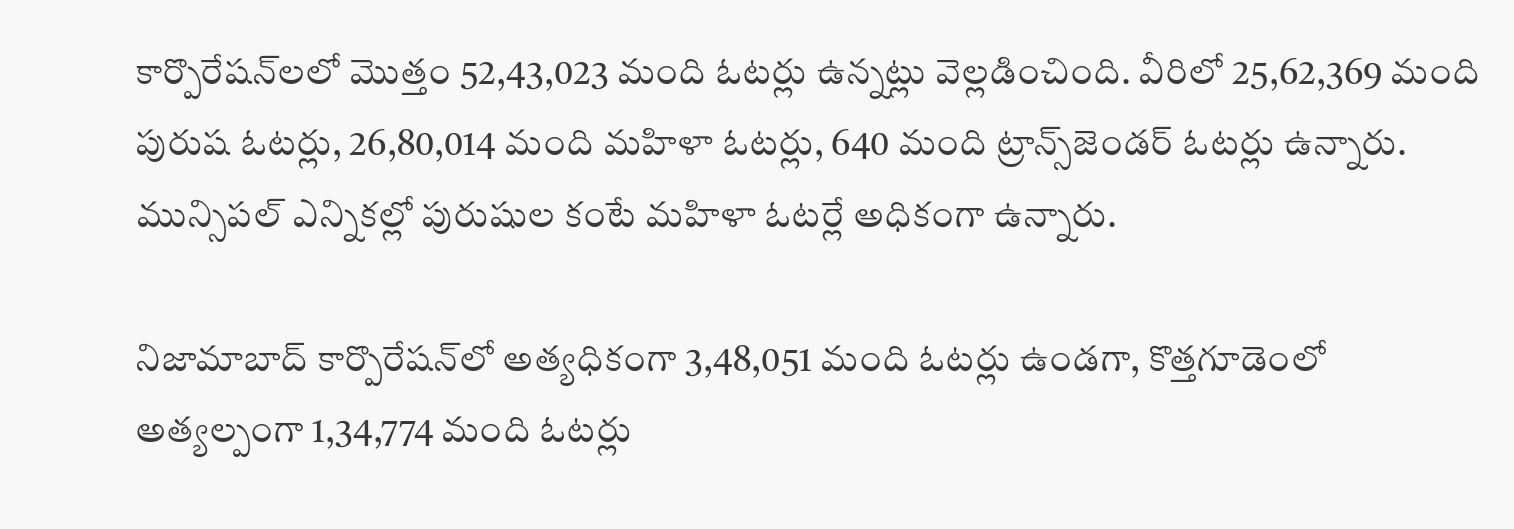కార్పొరేషన్‌లలో మొత్తం 52,43,023 మంది ఓటర్లు ఉన్నట్లు వెల్లడించింది. వీరిలో 25,62,369 మంది పురుష ఓటర్లు, 26,80,014 మంది మహిళా ఓటర్లు, 640 మంది ట్రాన్స్‌జెండర్ ఓటర్లు ఉన్నారు. మున్సిపల్ ఎన్నికల్లో పురుషుల కంటే మహిళా ఓటర్లే అధికంగా ఉన్నారు.

నిజామాబాద్‌ కార్పొరేషన్‌లో అత్యధికంగా 3,48,051 మంది ఓటర్లు ఉండగా, కొత్తగూడెంలో అత్యల్పంగా 1,34,774 మంది ఓటర్లు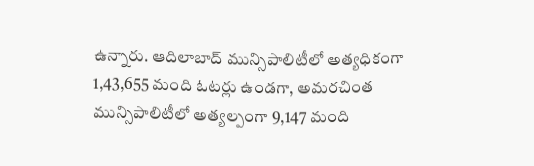ఉన్నారు. ఆదిలాబాద్ మున్సిపాలిటీలో అత్యధికంగా 1,43,655 మంది ఓటర్లు ఉండగా, అమరచింత మున్సిపాలిటీలో అత్యల్పంగా 9,147 మంది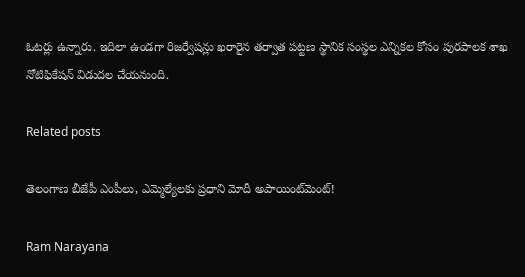ఓటర్లు ఉన్నారు. ఇదిలా ఉండగా రిజర్వేషన్లు ఖరారైన తర్వాత పట్టణ స్థానిక సంస్థల ఎన్నికల కోసం పురపాలక శాఖ నోటిఫికేషన్ విడుదల చేయనుంది.

Related posts

తెలంగాణ బీజేపీ ఎంపీలు, ఎమ్మెల్యేలకు ప్రధాని మోదీ అపాయింట్‌మెంట్!

Ram Narayana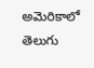అమెరికాలో తెలుగు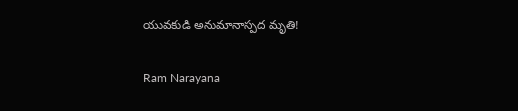యువ‌కుడి అనుమానాస్ప‌ద మృతి!

Ram Narayana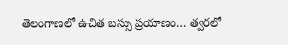తెలంగాణలో ఉచిత బస్సు ప్రయాణం… త్వరలో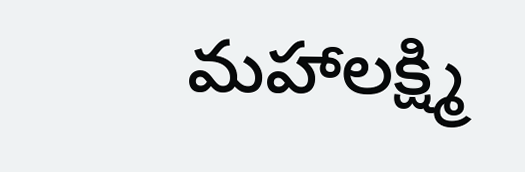మహాలక్ష్మి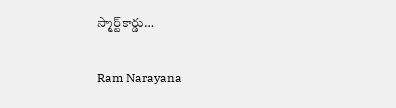స్మార్ట్‌కార్డు…

Ram Narayana